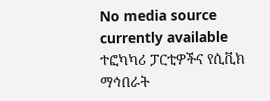No media source currently available
ተፎካካሪ ፓርቲዎችና የሲቪክ ማኅበራት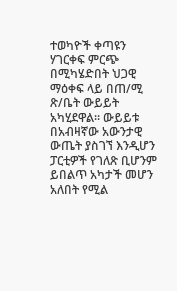ተወካዮች ቀጣዩን ሃገርቀፍ ምርጭ በሚካሄድበት ህጋዊ ማዕቀፍ ላይ በጠ/ሚ ጽ/ቤት ውይይት አካሂደዋል። ውይይቱ በአብዛኛው አውንታዊ ውጤት ያስገኘ እንዲሆን ፓርቲዎች የገለጽ ቢሆንም ይበልጥ አካታች መሆን አለበት የሚል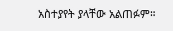አስተያየት ያላቸው አልጠፉም።